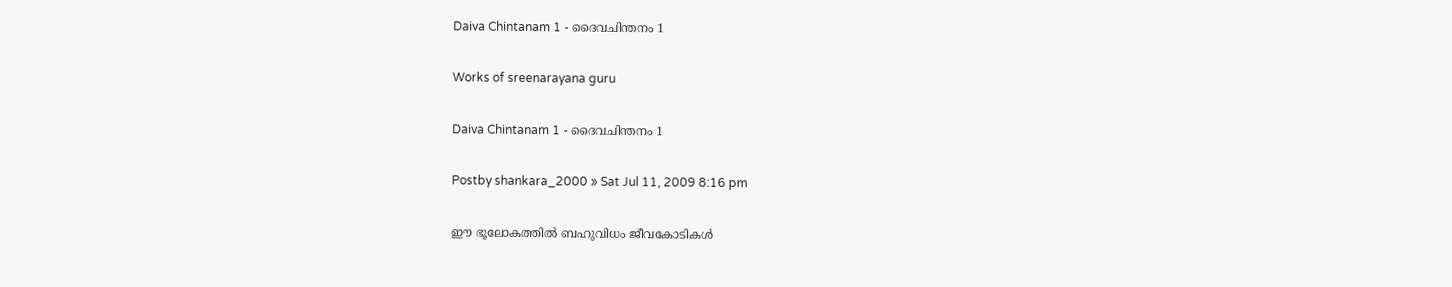Daiva Chintanam 1 - ദൈവചിന്തനം 1

Works of sreenarayana guru

Daiva Chintanam 1 - ദൈവചിന്തനം 1

Postby shankara_2000 » Sat Jul 11, 2009 8:16 pm

ഈ ഭൂലോകത്തില്‍ ബഹുവിധം ജീവകോടികള്‍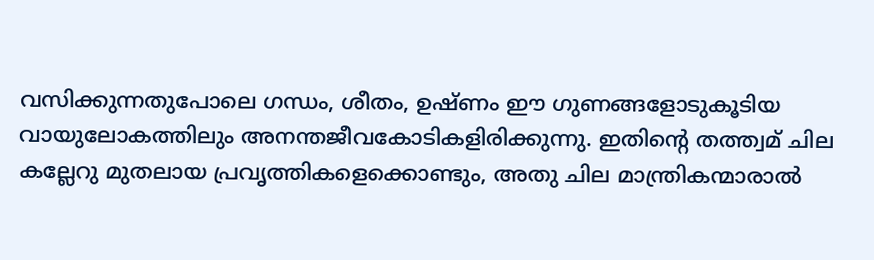വസിക്കുന്നതുപോലെ ഗന്ധം, ശീതം, ഉഷ്ണം ഈ ഗുണങ്ങളോടുകൂടിയ വായുലോകത്തിലും അനന്തജീവകോടികളിരിക്കുന്നു. ഇതിന്റെ തത്ത്വമ് ചില കല്ലേറു മുതലായ പ്രവൃത്തികളെക്കൊണ്ടും, അതു ചില മാന്ത്രികന്മാരാല്‍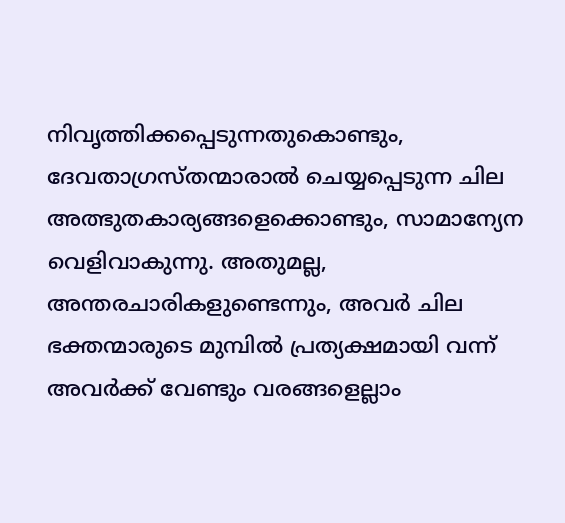നിവൃത്തിക്കപ്പെടുന്നതുകൊണ്ടും, ദേവതാഗ്രസ്തന്മാരാല്‍ ചെയ്യപ്പെടുന്ന ചില അത്ഭുതകാര്യങ്ങളെക്കൊണ്ടും, സാമാന്യേന വെളിവാകുന്നു. അതുമല്ല, അന്തരചാരികളുണ്ടെന്നും, അവര്‍ ചില ഭക്തന്മാരുടെ മുമ്പില്‍ പ്രത്യക്ഷമായി വന്ന് അവര്‍ക്ക് വേണ്ടും വരങ്ങളെല്ലാം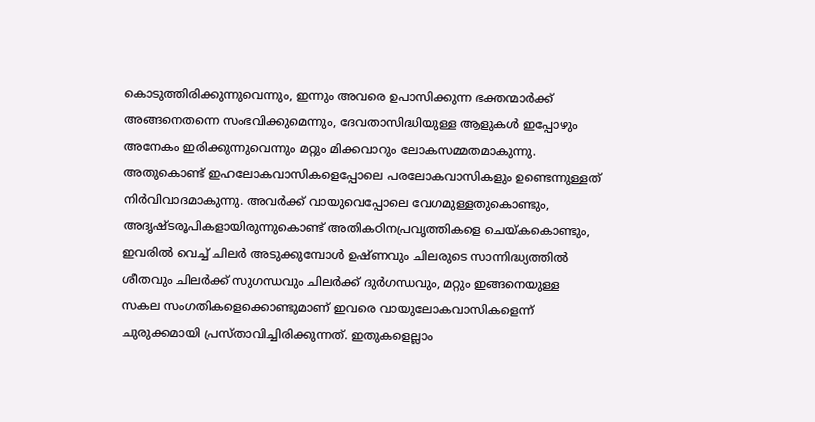കൊടുത്തിരിക്കുന്നുവെന്നും, ഇന്നും അവരെ ഉപാസിക്കുന്ന ഭക്തന്മാര്‍ക്ക് അങ്ങനെതന്നെ സംഭവിക്കുമെന്നും, ദേവതാസിദ്ധിയുള്ള ആളുകള്‍ ഇപ്പോഴും അനേകം ഇരിക്കുന്നുവെന്നും മറ്റും മിക്കവാറും ലോകസമ്മതമാകുന്നു. അതുകൊണ്ട് ഇഹലോകവാസികളെപ്പോലെ പരലോകവാസികളും ഉണ്ടെന്നുള്ളത് നിര്‍വിവാദമാകുന്നു. അവര്‍ക്ക് വായുവെപ്പോലെ വേഗമുള്ളതുകൊണ്ടും, അദൃഷ്ടരൂപികളായിരുന്നുകൊണ്ട് അതികഠിനപ്രവൃത്തികളെ ചെയ്കകൊണ്ടും, ഇവരില്‍ വെച്ച് ചിലര്‍ അടുക്കുമ്പോള്‍ ഉഷ്ണവും ചിലരുടെ സാന്നിദ്ധ്യത്തില്‍ ശീതവും ചിലര്‍ക്ക് സുഗന്ധവും ചിലര്‍ക്ക് ദുര്‍ഗന്ധവും, മറ്റും ഇങ്ങനെയുള്ള സകല സംഗതികളെക്കൊണ്ടുമാണ് ഇവരെ വായുലോകവാസികളെന്ന് ചുരുക്കമായി പ്രസ്താവിച്ചിരിക്കുന്നത്. ഇതുകളെല്ലാം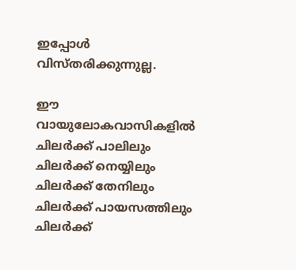ഇപ്പോള്‍ വിസ്തരിക്കുന്നുല്ല.

ഈ വായുലോകവാസികളില്‍ ചിലര്‍ക്ക് പാലിലും ചിലര്‍ക്ക് നെയ്യിലും ചിലര്‍ക്ക് തേനിലും ചിലര്‍ക്ക് പായസത്തിലും ചിലര്‍ക്ക്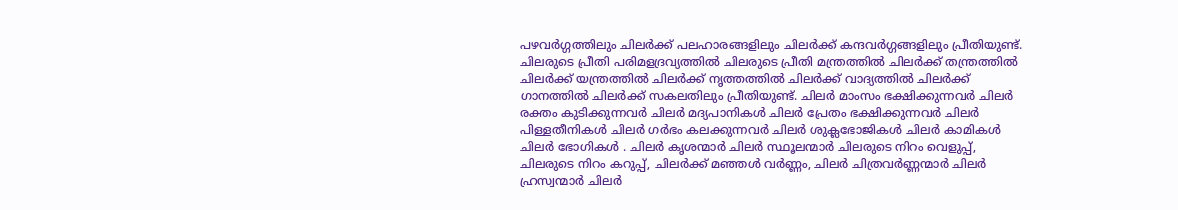പഴവര്‍ഗ്ഗത്തിലും ചിലര്‍ക്ക് പലഹാരങ്ങളിലും ചിലര്‍ക്ക് കന്ദവര്‍ഗ്ഗങ്ങളിലും പ്രീതിയുണ്ട്. ചിലരുടെ പ്രീതി പരിമളദ്രവ്യത്തില്‍ ചിലരുടെ പ്രീതി മന്ത്രത്തില്‍ ചിലര്‍ക്ക് തന്ത്രത്തില്‍ ചിലര്‍ക്ക് യന്ത്രത്തില്‍ ചിലര്‍ക്ക് നൃത്തത്തില്‍ ചിലര്‍ക്ക് വാദ്യത്തില്‍ ചിലര്‍ക്ക് ഗാനത്തില്‍ ചിലര്‍ക്ക് സകലതിലും പ്രീതിയുണ്ട്. ചിലര്‍ മാംസം ഭക്ഷിക്കുന്നവര്‍ ചിലര്‍ രക്തം കുടിക്കുന്നവര്‍ ചിലര്‍ മദ്യപാനികള്‍ ചിലര്‍ പ്രേതം ഭക്ഷിക്കുന്നവര്‍ ചിലര്‍ പിള്ളതീനികള്‍ ചിലര്‍ ഗര്‍ഭം കലക്കുന്നവര്‍ ചിലര്‍ ശുക്ലഭോജികള്‍ ചിലര്‍ കാമികള്‍ ചിലര്‍ ഭോഗികള്‍ . ചിലര്‍ കൃശന്മാര്‍ ചിലര്‍ സ്ഥൂലന്മാര്‍ ചിലരുടെ നിറം വെളുപ്പ്, ചിലരുടെ നിറം കറുപ്പ്, ചിലര്‍ക്ക് മഞ്ഞള്‍ വര്‍ണ്ണം, ചിലര്‍ ചിത്രവര്‍ണ്ണന്മാര്‍ ചിലര്‍ ഹ്രസ്വന്മാര്‍ ചിലര്‍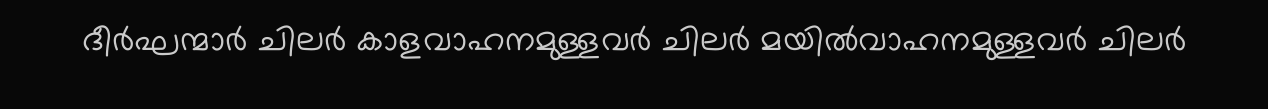ദീര്‍ഘന്മാര്‍ ചിലര്‍ കാളവാഹനമുള്ളവര്‍ ചിലര്‍ മയില്‍വാഹനമുള്ളവര്‍ ചിലര്‍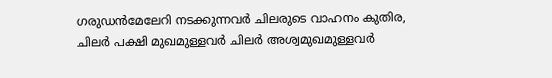ഗരുഡന്‍മേലേറി നടക്കുന്നവര്‍ ചിലരുടെ വാഹനം കുതിര, ചിലര്‍ പക്ഷി മുഖമുള്ളവര്‍ ചിലര്‍ അശ്വമുഖമുള്ളവര്‍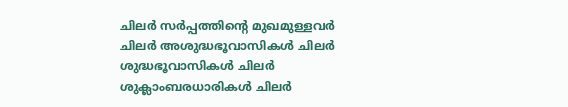ചിലര്‍ സര്‍പ്പത്തിന്റെ മുഖമുള്ളവര്‍ ചിലര്‍ അശുദ്ധഭൂവാസികള്‍ ചിലര്‍ ശുദ്ധഭൂവാസികള്‍ ചിലര്‍ ശുക്ലാംബരധാരികള്‍ ചിലര്‍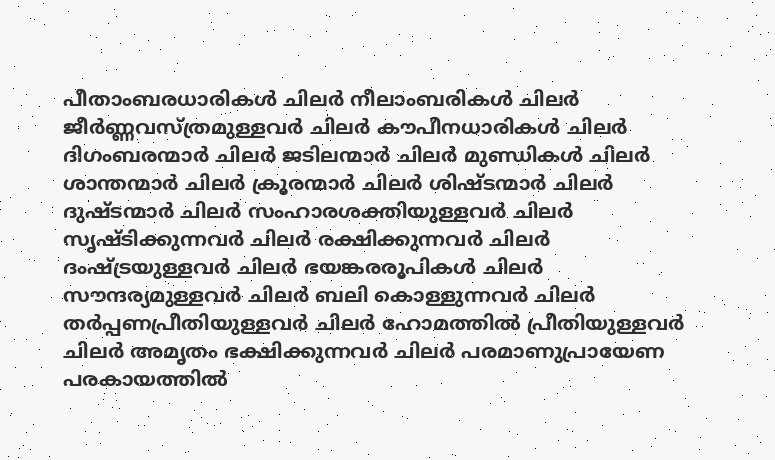പീതാംബരധാരികള്‍ ചിലര്‍ നീലാംബരികള്‍ ചിലര്‍ ജീര്‍ണ്ണവസ്ത്രമുള്ളവര്‍ ചിലര്‍ കൗപീനധാരികള്‍ ചിലര്‍ ദിഗംബരന്മാര്‍ ചിലര്‍ ജടിലന്മാ‍ര്‍ ചിലര്‍ മുണ്ഡികള്‍ ചിലര്‍ ശാന്തന്മാര്‍ ചിലര്‍ ക്രൂരന്മാര്‍ ചിലര്‍ ശിഷ്ടന്മാര്‍ ചിലര്‍ ദുഷ്ടന്മാര്‍ ചിലര്‍ സംഹാരശക്തിയുള്ളവര്‍ ചിലര്‍ സൃഷ്ടിക്കുന്നവര്‍ ചിലര്‍ രക്ഷിക്കുന്നവര്‍ ചിലര്‍ ദംഷ്ട്രയുള്ളവര്‍ ചിലര്‍ ഭയങ്കരരൂപികള്‍ ചിലര്‍ സൗന്ദര്യമുള്ളവര്‍ ചിലര്‍ ബലി കൊള്ളുന്നവര്‍ ചിലര്‍ തര്‍പ്പണപ്രീതിയുള്ളവര്‍ ചിലര്‍ ഹോമത്തില്‍ പ്രീതിയുള്ളവര്‍ ചിലര്‍ അമൃതം ഭക്ഷിക്കുന്നവര്‍ ചിലര്‍ പരമാണുപ്രായേണ പരകായത്തില്‍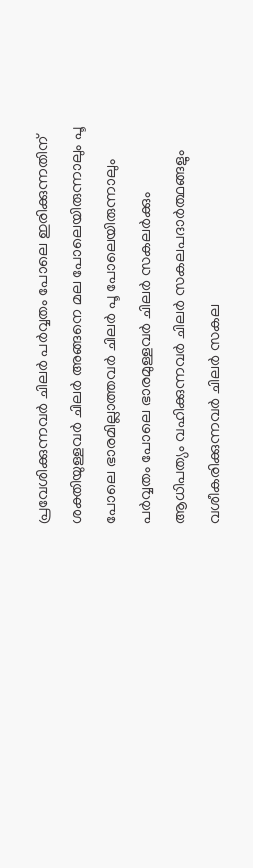പ്രവേശിക്കുന്നവര്‍ ചിലര്‍ പര്‍വ്വതം പോലെ ഇരിക്കുന്നതിന് ശക്തിയുള്ളവര്‍ ചിലര്‍ അങ്ങനെ മല പോലെയിരുന്നാലും പൂ പോലെ ഭാരമില്ലാത്തവര്‍ ചിലര്‍ പൂ പോലെയിരുന്നാലും പര്‍വ്വതം പോലെ ഭാരമുള്ളവര്‍ ചിലര്‍ സകലര്‍ക്കും ആധിപത്യം വഹിക്കുന്നവര്‍ ചിലര്‍ സകലപദാര്‍ത്ഥങ്ങളും വശീകരിക്കുന്നവര്‍ ചിലര്‍ സകല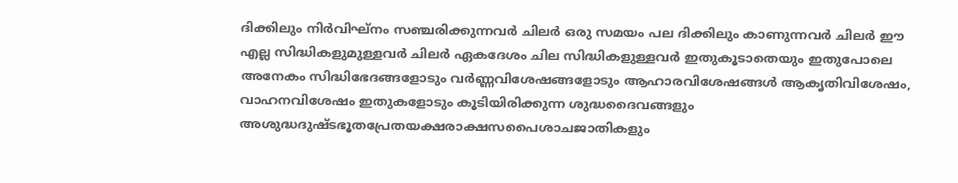ദിക്കിലും നിര്‍വിഘ്നം സഞ്ചരിക്കുന്നവര്‍ ചിലര്‍ ഒരു സമയം പല ദിക്കിലും കാണുന്നവര്‍ ചിലര്‍ ഈ എല്ല സിദ്ധികളുമുള്ളവര്‍ ചിലര്‍ ഏകദേശം ചില സിദ്ധികളുള്ളവര്‍ ഇതുകൂടാതെയും ഇതുപോലെ അനേകം സിദ്ധിഭേദങ്ങളോടും വര്‍ണ്ണവിശേഷങ്ങളോടും ആഹാരവിശേഷങ്ങള്‍ ആകൃതിവിശേഷം, വാഹനവിശേഷം ഇതുകളോടും കൂടിയിരിക്കുന്ന ശുദ്ധദൈവങ്ങളും അശുദ്ധദുഷ്ടഭൂതപ്രേതയക്ഷരാക്ഷസപൈശാചജാതികളും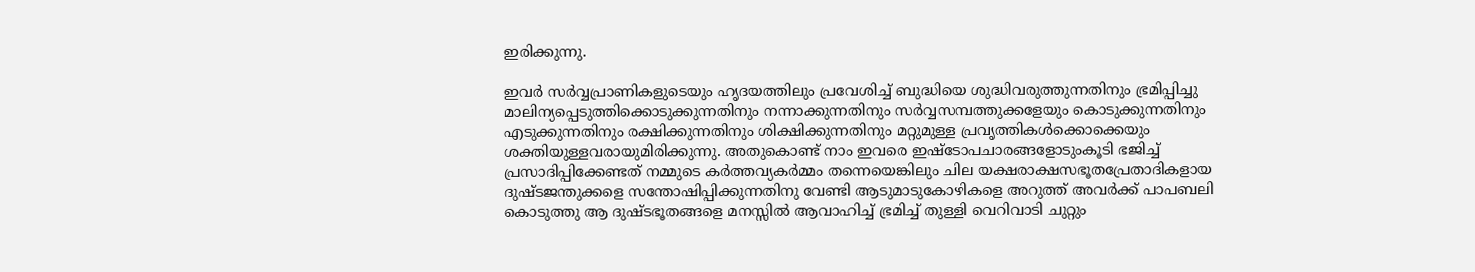ഇരിക്കുന്നു.

ഇവര്‍ സര്‍വ്വപ്രാണികളുടെയും ഹൃദയത്തിലും പ്രവേശിച്ച് ബുദ്ധിയെ ശുദ്ധിവരുത്തുന്നതിനും ഭ്രമിപ്പിച്ചു മാലിന്യപ്പെടുത്തിക്കൊടുക്കുന്നതിനും നന്നാക്കുന്നതിനും സര്‍വ്വസമ്പത്തുക്കളേയും കൊടുക്കുന്നതിനും എടുക്കുന്നതിനും രക്ഷിക്കുന്നതിനും ശിക്ഷിക്കുന്നതിനും മറ്റുമുള്ള പ്രവൃത്തികള്‍ക്കൊക്കെയും ശക്തിയുള്ളവരായുമിരിക്കുന്നു. അതുകൊണ്ട് നാം ഇവരെ ഇഷ്ടോപചാരങ്ങളോടുംകൂടി ഭജിച്ച് പ്രസാദിപ്പിക്കേണ്ടത് നമ്മുടെ കര്‍ത്തവ്യകര്‍മ്മം തന്നെയെങ്കിലും ചില യക്ഷരാക്ഷസഭൂതപ്രേതാദികളായ ദുഷ്ടജന്തുക്കളെ സന്തോഷിപ്പിക്കുന്നതിനു വേണ്ടി ആടുമാടുകോഴികളെ അറുത്ത് അവര്‍ക്ക് പാപബലി കൊടുത്തു ആ ദുഷ്ടഭൂതങ്ങളെ മനസ്സില്‍ ആവാഹിച്ച് ഭ്രമിച്ച് തുള്ളി വെറിവാടി ചുറ്റും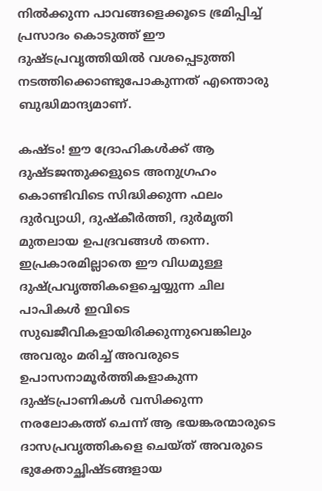നില്‍ക്കുന്ന പാവങ്ങളെക്കൂടെ ഭ്രമിപ്പിച്ച് പ്രസാദം കൊടുത്ത് ഈ ദുഷ്ടപ്രവൃത്തിയില്‍ വശപ്പെടുത്തി നടത്തിക്കൊണ്ടുപോകുന്നത് എന്തൊരു ബുദ്ധിമാന്ദ്യമാണ്.

കഷ്ടം! ഈ ദ്രോഹികള്‍ക്ക് ആ ദുഷ്ടജന്തുക്കളുടെ അനുഗ്രഹം കൊണ്ടിവിടെ സിദ്ധിക്കുന്ന ഫലം ദുര്‍വ്യാധി, ദുഷ്കീര്‍ത്തി, ദുര്‍മൃതി മുതലായ ഉപദ്രവങ്ങള്‍ തന്നെ. ഇപ്രകാരമില്ലാതെ ഈ വിധമുള്ള ദുഷ്‌പ്രവൃത്തികളെച്ചെയ്യുന്ന ചില പാപികള്‍ ഇവിടെ സുഖജീവികളായിരിക്കുന്നുവെങ്കിലും അവരും മരിച്ച് അവരുടെ ഉപാസനാമൂര്‍ത്തികളാകുന്ന ദുഷ്ടപ്രാണികള്‍ വസിക്കുന്ന നരലോകത്ത് ചെന്ന് ആ ഭയങ്കരന്മാരുടെ ദാസപ്രവൃത്തികളെ ചെയ്ത് അവരുടെ ഭുക്തോച്ഛിഷ്ടങ്ങളായ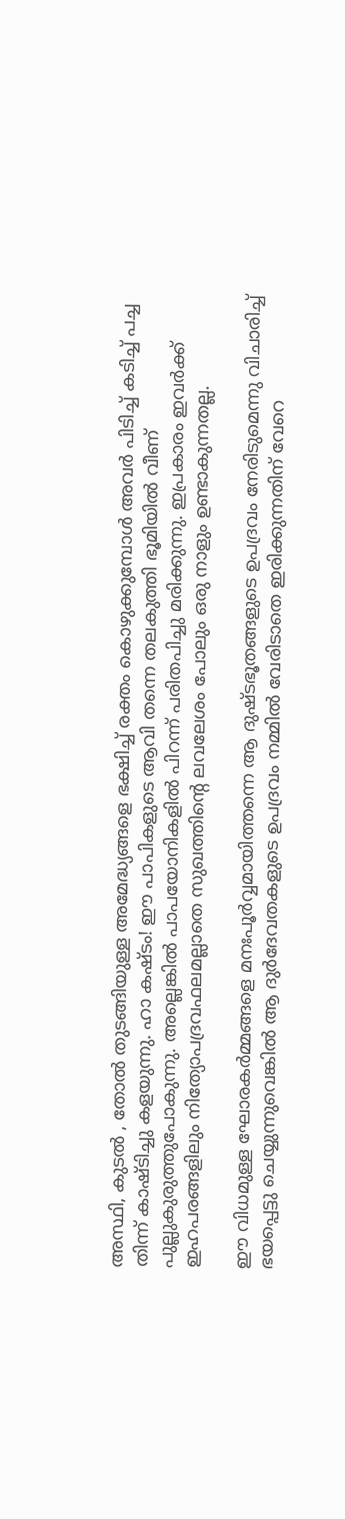അസ്ഥി, കുടല്‍ , തോല്‍ തുടങ്ങിയുള്ള അമേദ്ധ്യങ്ങളെ ഭക്ഷിച്ച് രക്തം കൊഴുക്കുമ്പോള്‍ അവര്‍ പിടിച്ച് കടിച്ച് പച്ച തിന്ന് കാഷ്ടിച്ചു കളയുന്നു. ഹാ കഷ്ടം! ഈ പാപികളുടെ ആവി തന്നെ തലകുത്തി ഭൂമിയില്‍ വീണ് പുല്ലുകുരുത്തുപോകുന്നു. അല്ലെങ്കില്‍ പാപയോനികളില്‍ പിറന്ന് പരിതപിച്ചു മരിക്കുന്നു. ഇപ്രകാരം ഇവര്‍ക്ക് ഇഹപരങ്ങളിലും നിത്യോപദ്രവഫലമല്ലാതെ സുഖത്തിന്റെ ലവലേശം പോലും ഒരു നാളും ഉണ്ടാകുന്നതല്ല.

ഈ വിധമുള്ള ഘോരകര്‍മ്മങ്ങളെ മനഃപൂര്‍വ്വമായിത്തന്നെ ആ ദുഷ്ടഭൂതങ്ങളുടെ ഉപദ്രവം നേരിടുമെന്നു വിചാരിച്ച് ഭയപ്പെട്ടു ചെയ്യുന്നുവെങ്കില്‍ ആ ദുര്‍ദേവതകളുടെ ഉപദ്രവം നമ്മില്‍ വേരിടാതെ ഇരിക്കുന്നതിന് വേറെ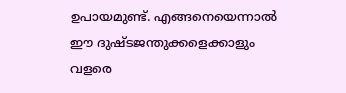ഉപായമുണ്ട്. എങ്ങനെയെന്നാല്‍ ഈ ദുഷ്ടജന്തുക്കളെക്കാളും വളരെ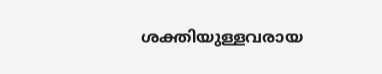ശക്തിയുള്ളവരായ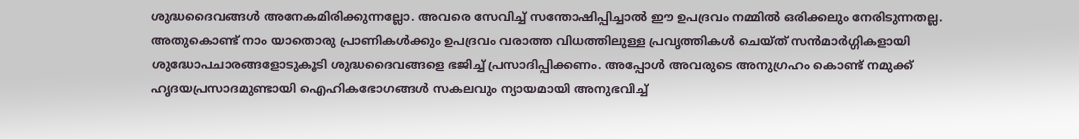ശുദ്ധദൈവങ്ങള്‍ അനേകമിരിക്കുന്നല്ലോ. അവരെ സേവിച്ച് സന്തോഷിപ്പിച്ചാല്‍ ഈ ഉപദ്രവം നമ്മില്‍ ഒരിക്കലും നേരിടുന്നതല്ല. അതുകൊണ്ട് നാം യാതൊരു പ്രാണികള്‍ക്കും ഉപദ്രവം വരാത്ത വിധത്തിലുള്ള പ്രവൃത്തികള്‍ ചെയ്ത് സന്‍മാര്‍ഗ്ഗികളായി ശുദ്ധോപചാരങ്ങളോടുകൂടി ശുദ്ധദൈവങ്ങളെ ഭജിച്ച് പ്രസാദിപ്പിക്കണം. അപ്പോള്‍ അവരുടെ അനുഗ്രഹം കൊണ്ട് നമുക്ക് ഹൃദയപ്രസാദമുണ്ടായി ഐഹികഭോഗങ്ങള്‍ സകലവും ന്യായമായി അനുഭവിച്ച്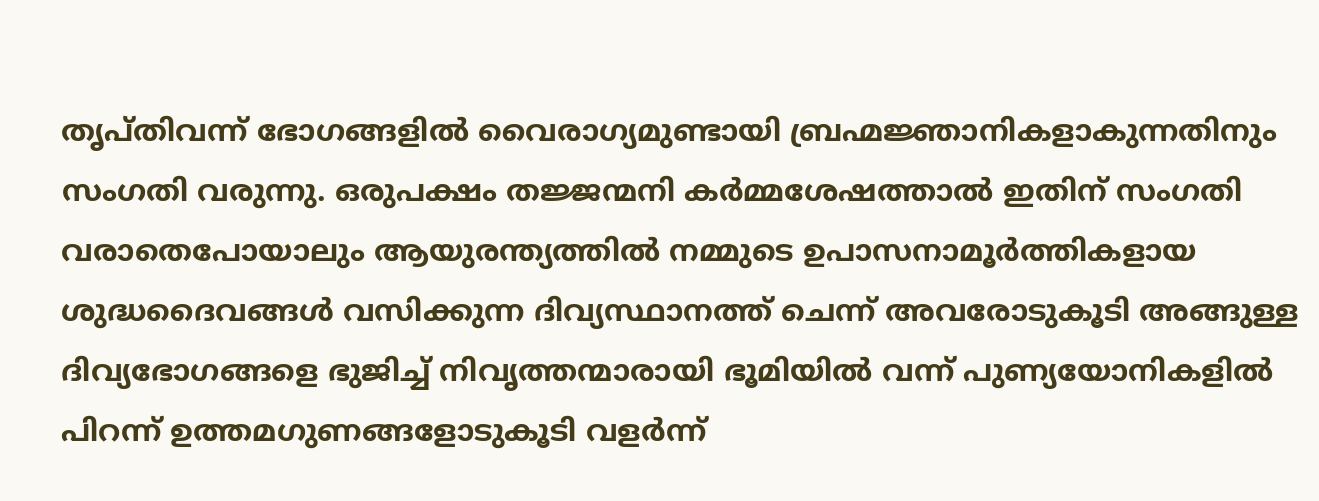തൃപ്തിവന്ന് ഭോഗങ്ങളില്‍ വൈരാഗ്യമുണ്ടായി ബ്രഹ്മജ്ഞാനികളാകുന്നതിനും സംഗതി വരുന്നു. ഒരുപക്ഷം തജ്ജന്മനി കര്‍മ്മശേഷത്താല്‍ ഇതിന് സംഗതി വരാതെപോയാലും ആയുരന്ത്യത്തില്‍ നമ്മുടെ ഉപാസനാമൂര്‍ത്തികളായ ശുദ്ധദൈവങ്ങള്‍ വസിക്കുന്ന ദിവ്യസ്ഥാനത്ത് ചെന്ന് അവരോടുകൂടി അങ്ങുള്ള ദിവ്യഭോഗങ്ങളെ ഭുജിച്ച് നിവൃത്തന്മാരായി ഭൂമിയില്‍ വന്ന് പുണ്യയോനികളില്‍ പിറന്ന് ഉത്തമഗുണങ്ങളോടുകൂടി വളര്‍ന്ന്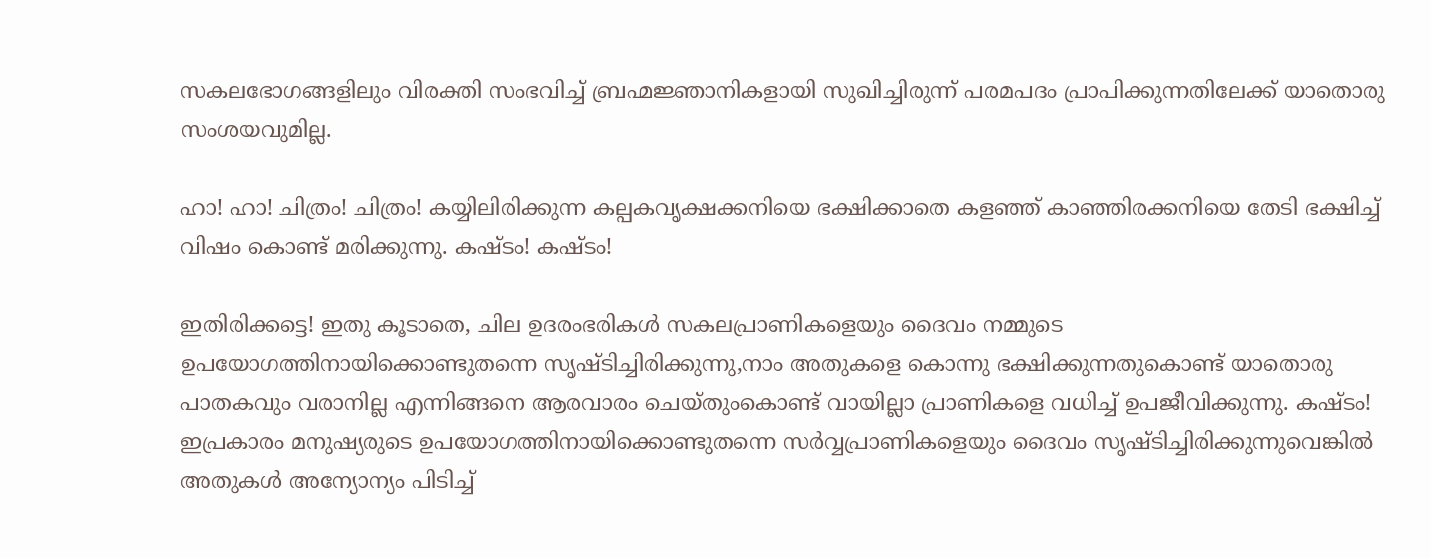സകലഭോഗങ്ങളിലും വിരക്തി സംഭവിച്ച് ബ്രഹ്മജ്ഞാനികളായി സുഖിച്ചിരുന്ന് പരമപദം പ്രാപിക്കുന്നതിലേക്ക് യാതൊരു സംശയവുമില്ല.

ഹാ! ഹാ! ചിത്രം! ചിത്രം! കയ്യിലിരിക്കുന്ന കല്പകവൃക്ഷക്കനിയെ ഭക്ഷിക്കാതെ കളഞ്ഞ് കാഞ്ഞിരക്കനിയെ തേടി ഭക്ഷിച്ച് വിഷം കൊണ്ട് മരിക്കുന്നു. കഷ്ടം! കഷ്ടം!

ഇതിരിക്കട്ടെ! ഇതു കൂടാതെ, ചില ഉദരംഭരികള്‍ സകലപ്രാണികളെയും ദൈവം നമ്മുടെ ഉപയോഗത്തിനായിക്കൊണ്ടുതന്നെ സൃഷ്ടിച്ചിരിക്കുന്നു,നാം അതുകളെ കൊന്നു ഭക്ഷിക്കുന്നതുകൊണ്ട് യാതൊരു പാതകവും വരാനില്ല എന്നിങ്ങനെ ആരവാരം ചെയ്തുംകൊണ്ട് വായില്ലാ പ്രാണികളെ വധിച്ച് ഉപജീവിക്കുന്നു. കഷ്ടം! ഇപ്രകാരം മനുഷ്യരുടെ ഉപയോഗത്തിനായിക്കൊണ്ടുതന്നെ സര്‍വ്വപ്രാണികളെയും ദൈവം സൃഷ്ടിച്ചിരിക്കുന്നുവെങ്കില്‍ അതുകള്‍ അന്യോന്യം പിടിച്ച്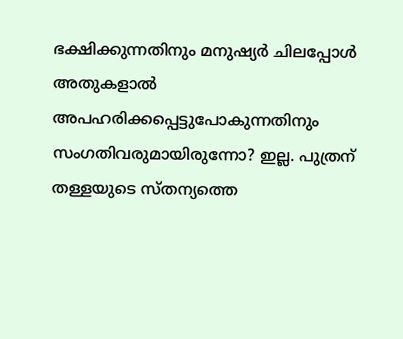ഭക്ഷിക്കുന്നതിനും മനുഷ്യര്‍ ചിലപ്പോള്‍ അതുകളാല്‍ അപഹരിക്കപ്പെട്ടുപോകുന്നതിനും സംഗതിവരുമായിരുന്നോ? ഇല്ല. പുത്രന് തള്ളയുടെ സ്തന്യത്തെ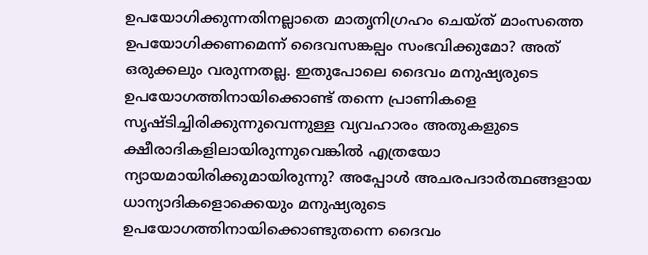ഉപയോഗിക്കുന്നതിനല്ലാതെ മാതൃനിഗ്രഹം ചെയ്ത് മാംസത്തെ ഉപയോഗിക്കണമെന്ന് ദൈവസങ്കല്പം സംഭവിക്കുമോ? അത് ഒരുക്കലും വരുന്നതല്ല. ഇതുപോലെ ദൈവം മനുഷ്യരുടെ ഉപയോഗത്തിനായിക്കൊണ്ട് തന്നെ പ്രാണികളെ സൃഷ്ടിച്ചിരിക്കുന്നുവെന്നുള്ള വ്യവഹാരം അതുകളുടെ ക്ഷീരാദികളിലായിരുന്നുവെങ്കില്‍ എത്രയോ ന്യായമായിരിക്കുമായിരുന്നു? അപ്പോള്‍ അചരപദാര്‍ത്ഥങ്ങളായ ധാന്യാദികളൊക്കെയും മനുഷ്യരുടെ ഉപയോഗത്തിനായിക്കൊണ്ടുതന്നെ ദൈവം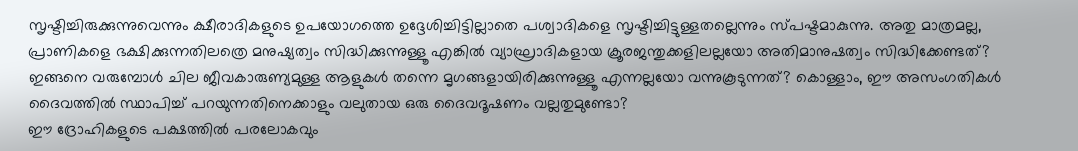സൃഷ്ടിച്ചിരുക്കുന്നുവെന്നും ക്ഷീരാദികളുടെ ഉപയോഗത്തെ ഉദ്ദേശിച്ചിട്ടില്ലാതെ പശ്വാദികളെ സൃഷ്ടിച്ചിട്ടുള്ളതല്ലെന്നും സ്പഷ്ടമാകുന്നു. അതു മാത്രമല്ല, പ്രാണികളെ ഭക്ഷിക്കുന്നതിലത്രെ മനുഷ്യത്വം സിദ്ധിക്കുന്നുള്ളൂ എങ്കില്‍ വ്യാഘ്രാദികളായ ക്രൂരജന്തുക്കളിലല്ലയോ അതിമാനുഷത്വം സിദ്ധിക്കേണ്ടത്? ഇങ്ങനെ വരുമ്പോള്‍ ചില ജീവകാരുണ്യമുള്ള ആളുകള്‍ തന്നെ മൃഗങ്ങളായിരിക്കുന്നുള്ളൂ എന്നല്ലയോ വന്നുകൂടുന്നത്? കൊള്ളാം, ഈ അസംഗതികള്‍ ദൈവത്തില്‍ സ്ഥാപിച്ച് പറയുന്നതിനെക്കാളും വലുതായ ഒരു ദൈവദൂഷണം വല്ലതുമുണ്ടോ?
ഈ ദ്രോഹികളുടെ പക്ഷത്തില്‍ പരലോകവും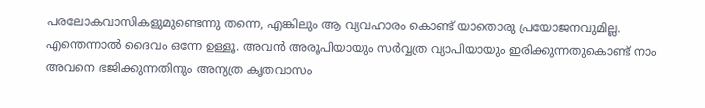പരലോകവാസികളുമുണ്ടെന്നു തന്നെ, എങ്കിലും ആ വ്യവഹാരം കൊണ്ട് യാതൊരു പ്രയോജനവുമില്ല. എന്തെന്നാല്‍ ദൈവം ഒന്നേ ഉള്ളൂ. അവന്‍ അരൂപിയായും സര്‍വ്വത്ര വ്യാപിയായും ഇരിക്കുന്നതുകൊണ്ട് നാം അവനെ ഭജിക്കുന്നതിനും അന്യത്ര കൃതവാസം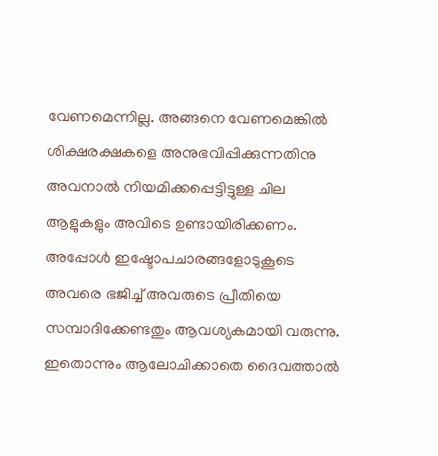വേണമെന്നില്ല. അങ്ങനെ വേണമെങ്കില്‍ ശിക്ഷരക്ഷകളെ അനുഭവിപ്പിക്കുന്നതിനു അവനാല്‍ നിയമിക്കപ്പെട്ടിട്ടുള്ള ചില ആളുകളും അവിടെ ഉണ്ടായിരിക്കണം. അപ്പോള്‍ ഇഷ്ടോപചാരങ്ങളോടുകൂടെ അവരെ ഭജിച്ച് അവരുടെ പ്രീതിയെ സമ്പാദിക്കേണ്ടതും ആവശ്യകമായി വരുന്നു. ഇതൊന്നും ആലോചിക്കാതെ ദൈവത്താല്‍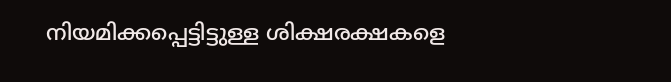നിയമിക്കപ്പെട്ടിട്ടുള്ള ശിക്ഷരക്ഷകളെ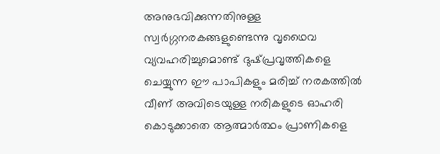അനുഭവിക്കുന്നതിനുള്ള സ്വര്‍ഗ്ഗനരകങ്ങളുണ്ടെന്നു വൃഥൈവ വ്യവഹരിച്ചുമൊണ്ട് ദുഷ്‌പ്രവൃത്തികളെ ചെയ്യുന്ന ഈ പാപികളും മരിച്ച് നരകത്തില്‍ വീണ് അവിടെയുള്ള നരികളുടെ ഓഹരി കൊടുക്കാതെ ആത്മാര്‍ത്ഥം പ്രാണികളെ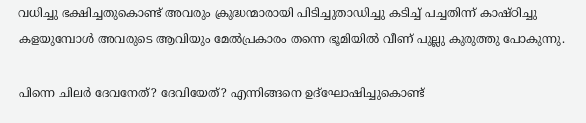വധിച്ചു ഭക്ഷിച്ചതുകൊണ്ട് അവരും ക്രുദ്ധന്മാരായി പിടിച്ചുതാഡിച്ചു കടിച്ച് പച്ചതിന്ന് കാഷ്ഠിച്ചു കളയുമ്പോള്‍ അവരുടെ ആവിയും മേല്‍പ്രകാരം തന്നെ ഭൂമിയില്‍ വീണ് പുല്ലു കുരുത്തു പോകുന്നു.

പിന്നെ ചിലര്‍ ദേവനേത്? ദേവിയേത്? എന്നിങ്ങനെ ഉദ്ഘോഷിച്ചുകൊണ്ട്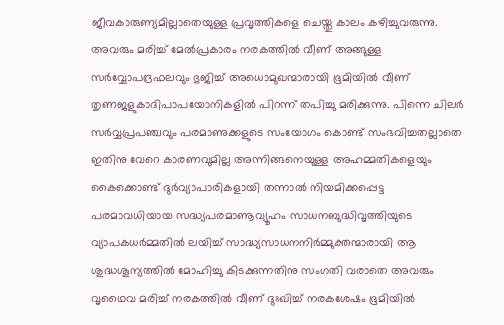ജീവകാരുണ്യമില്ലാതെയുള്ള പ്രവൃത്തികളെ ചെയ്തു കാലം കഴിച്ചുവരുന്നു. അവരും മരിച്ച് മേല്‍പ്രകാരം നരകത്തില്‍ വീണ് അങ്ങുള്ള സര്‍വ്വോപദ്രഫലവും ഭുജിച്ച് അധൊമുഖന്മാരായി ഭൂമിയില്‍ വീണ് തൃണജളുകാദിപാപയോനികളില്‍ പിറന്ന് തപിച്ചു മരിക്കുന്നു. പിന്നെ ചിലര്‍ സര്‍വ്വപ്രപഞ്ചവും പരമാണുക്കളുടെ സംയോഗം കൊണ്ട് സംഭവിച്ചതല്ലാതെ ഇതിനു വേറെ കാരണവുമില്ല അന്നിങ്ങനെയുള്ള അഹമ്മതികളെയും കൈക്കൊണ്ട് ദുര്‍വ്യാപാരികളായി തന്നാല്‍ നിയമിക്കപ്പെട്ട പരമാവധിയായ സദ്ധ്യപരമാണൂവ്യൂഹം സാധനബുദ്ധിവൃത്തിയുടെ വ്യാപകധര്‍മ്മതില്‍ ലയിച്ച് സാദ്ധ്യസാധനനിര്‍മ്മുക്തന്മാരായി ആ ശുദ്ധശൂന്യത്തില്‍ മോഹിച്ചു കിടക്കുന്നതിനു സംഗതി വരാതെ അവരും വൃഥൈവ മരിച്ച് നരകത്തില്‍ വീണ് ദുഃഖിച്ച് നരകശേഷം ഭൂമിയില്‍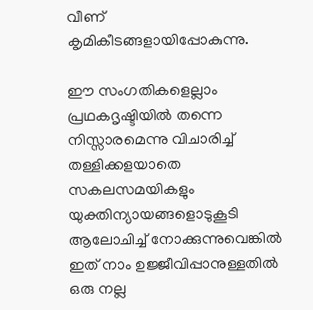വീണ് കൃമികീടങ്ങളായിപ്പോകുന്നു.

ഈ സംഗതികളെല്ലാം പ്രഥകദൃഷ്ടിയില്‍ തന്നെ നിസ്സാരമെന്നു വിചാരിച്ച് തള്ളിക്കളയാതെ സകലസമയികളും യുക്തിന്യായങ്ങളൊടുകൂടി ആലോചിച്ച് നോക്കുന്നുവെങ്കില്‍ ഇത് നാം ഉജ്ജീവിപ്പാനുള്ളതില്‍ ഒരു നല്ല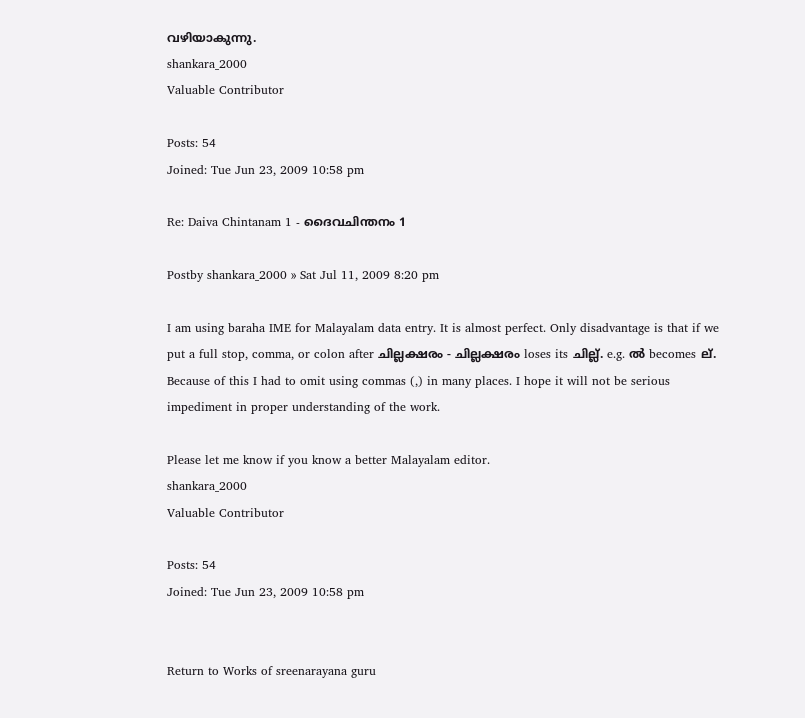വഴിയാകുന്നു.
shankara_2000
Valuable Contributor

Posts: 54
Joined: Tue Jun 23, 2009 10:58 pm

Re: Daiva Chintanam 1 - ദൈവചിന്തനം 1

Postby shankara_2000 » Sat Jul 11, 2009 8:20 pm

I am using baraha IME for Malayalam data entry. It is almost perfect. Only disadvantage is that if we put a full stop, comma, or colon after ചില്ലക്ഷരം - ചില്ലക്ഷരം loses its ചില്ല്. e.g. ല്‍ becomes ല്. Because of this I had to omit using commas (,) in many places. I hope it will not be serious impediment in proper understanding of the work.

Please let me know if you know a better Malayalam editor.
shankara_2000
Valuable Contributor

Posts: 54
Joined: Tue Jun 23, 2009 10:58 pm


Return to Works of sreenarayana guru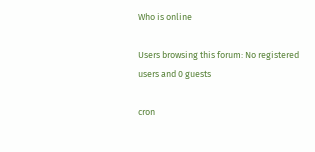Who is online

Users browsing this forum: No registered users and 0 guests

cron